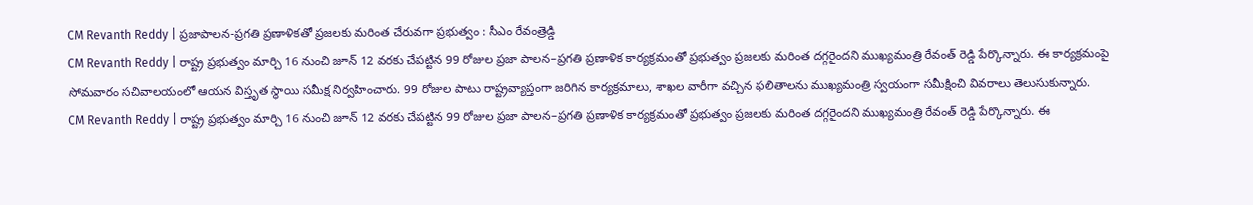CM Revanth Reddy | ప్రజాపాలన-ప్రగతి ప్రణాళికతో ప్రజలకు మరింత చేరువగా ప్రభుత్వం : సీఎం రేవంత్రెడ్డి
CM Revanth Reddy | రాష్ట్ర ప్రభుత్వం మార్చి 16 నుంచి జూన్ 12 వరకు చేపట్టిన 99 రోజుల ప్రజా పాలన–ప్రగతి ప్రణాళిక కార్యక్రమంతో ప్రభుత్వం ప్రజలకు మరింత దగ్గరైందని ముఖ్యమంత్రి రేవంత్ రెడ్డి పేర్కొన్నారు. ఈ కార్యక్రమంపై సోమవారం సచివాలయంలో ఆయన విస్తృత స్థాయి సమీక్ష నిర్వహించారు. 99 రోజుల పాటు రాష్ట్రవ్యాప్తంగా జరిగిన కార్యక్రమాలు, శాఖల వారీగా వచ్చిన ఫలితాలను ముఖ్యమంత్రి స్వయంగా సమీక్షించి వివరాలు తెలుసుకున్నారు.
CM Revanth Reddy | రాష్ట్ర ప్రభుత్వం మార్చి 16 నుంచి జూన్ 12 వరకు చేపట్టిన 99 రోజుల ప్రజా పాలన–ప్రగతి ప్రణాళిక కార్యక్రమంతో ప్రభుత్వం ప్రజలకు మరింత దగ్గరైందని ముఖ్యమంత్రి రేవంత్ రెడ్డి పేర్కొన్నారు. ఈ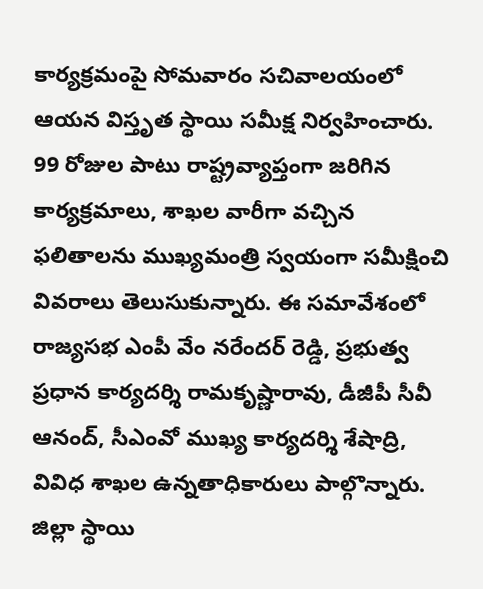కార్యక్రమంపై సోమవారం సచివాలయంలో ఆయన విస్తృత స్థాయి సమీక్ష నిర్వహించారు. 99 రోజుల పాటు రాష్ట్రవ్యాప్తంగా జరిగిన కార్యక్రమాలు, శాఖల వారీగా వచ్చిన ఫలితాలను ముఖ్యమంత్రి స్వయంగా సమీక్షించి వివరాలు తెలుసుకున్నారు. ఈ సమావేశంలో రాజ్యసభ ఎంపీ వేం నరేందర్ రెడ్డి, ప్రభుత్వ ప్రధాన కార్యదర్శి రామకృష్ణారావు, డీజీపీ సీవీ ఆనంద్, సీఎంవో ముఖ్య కార్యదర్శి శేషాద్రి, వివిధ శాఖల ఉన్నతాధికారులు పాల్గొన్నారు.
జిల్లా స్థాయి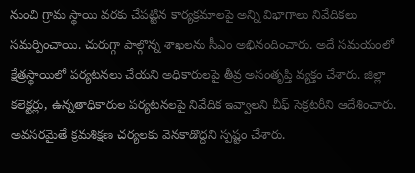నుంచి గ్రామ స్థాయి వరకు చేపట్టిన కార్యక్రమాలపై అన్ని విభాగాలు నివేదికలు సమర్పించాయి. చురుగ్గా పాల్గొన్న శాఖలను సీఎం అభినందించారు. అదే సమయంలో క్షేత్రస్థాయిలో పర్యటనలు చేయని అధికారులపై తీవ్ర అసంతృప్తి వ్యక్తం చేశారు. జిల్లా కలెక్టర్లు, ఉన్నతాధికారుల పర్యటనలపై నివేదిక ఇవ్వాలని చీఫ్ సెక్రటరీని ఆదేశించారు. అవసరమైతే క్రమశిక్షణ చర్యలకు వెనకాడొద్దని స్పష్టం చేశారు.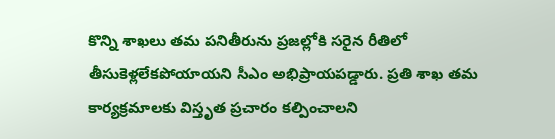కొన్ని శాఖలు తమ పనితీరును ప్రజల్లోకి సరైన రీతిలో తీసుకెళ్లలేకపోయాయని సీఎం అభిప్రాయపడ్డారు. ప్రతి శాఖ తమ కార్యక్రమాలకు విస్తృత ప్రచారం కల్పించాలని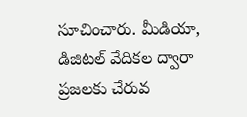సూచించారు. మీడియా, డిజిటల్ వేదికల ద్వారా ప్రజలకు చేరువ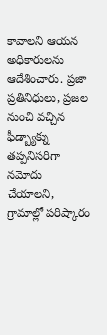కావాలని ఆయన అధికారులను ఆదేశించారు. ప్రజా ప్రతినిధులు, ప్రజల నుంచి వచ్చిన ఫీడ్బ్యాక్ను తప్పనిసరిగా నమోదు చేయాలని, గ్రామాల్లో పరిష్కారం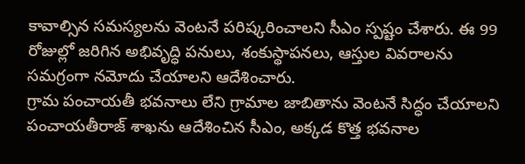కావాల్సిన సమస్యలను వెంటనే పరిష్కరించాలని సీఎం స్పష్టం చేశారు. ఈ 99 రోజుల్లో జరిగిన అభివృద్ధి పనులు, శంకుస్థాపనలు, ఆస్తుల వివరాలను సమగ్రంగా నమోదు చేయాలని ఆదేశించారు.
గ్రామ పంచాయతీ భవనాలు లేని గ్రామాల జాబితాను వెంటనే సిద్ధం చేయాలని పంచాయతీరాజ్ శాఖను ఆదేశించిన సీఎం, అక్కడ కొత్త భవనాల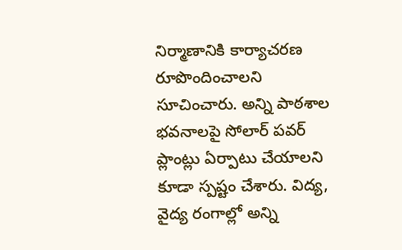నిర్మాణానికి కార్యాచరణ రూపొందించాలని సూచించారు. అన్ని పాఠశాల భవనాలపై సోలార్ పవర్ ప్లాంట్లు ఏర్పాటు చేయాలని కూడా స్పష్టం చేశారు. విద్య, వైద్య రంగాల్లో అన్ని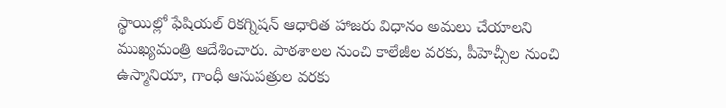స్థాయిల్లో ఫేషియల్ రికగ్నిషన్ ఆధారిత హాజరు విధానం అమలు చేయాలని ముఖ్యమంత్రి ఆదేశించారు. పాఠశాలల నుంచి కాలేజీల వరకు, పీహెచ్సీల నుంచి ఉస్మానియా, గాంధీ ఆసుపత్రుల వరకు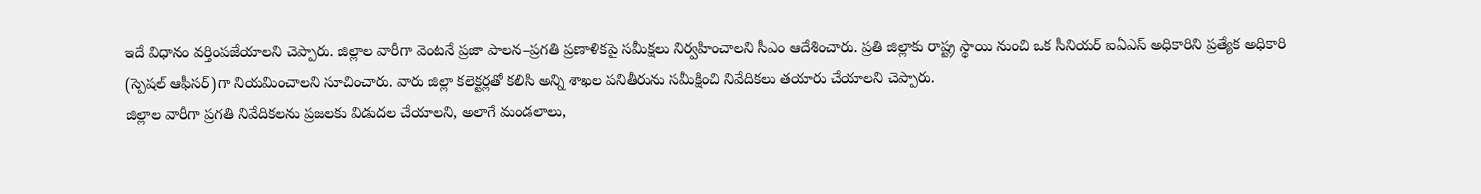ఇదే విధానం వర్తింపజేయాలని చెప్పారు. జిల్లాల వారీగా వెంటనే ప్రజా పాలన–ప్రగతి ప్రణాళికపై సమీక్షలు నిర్వహించాలని సీఎం ఆదేశించారు. ప్రతి జిల్లాకు రాష్ట్ర స్థాయి నుంచి ఒక సీనియర్ ఐఏఎస్ అధికారిని ప్రత్యేక అధికారి (స్పెషల్ ఆఫీసర్)గా నియమించాలని సూచించారు. వారు జిల్లా కలెక్టర్లతో కలిసి అన్ని శాఖల పనితీరును సమీక్షించి నివేదికలు తయారు చేయాలని చెప్పారు.
జిల్లాల వారీగా ప్రగతి నివేదికలను ప్రజలకు విడుదల చేయాలని, అలాగే మండలాలు,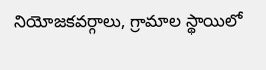నియోజకవర్గాలు, గ్రామాల స్థాయిలో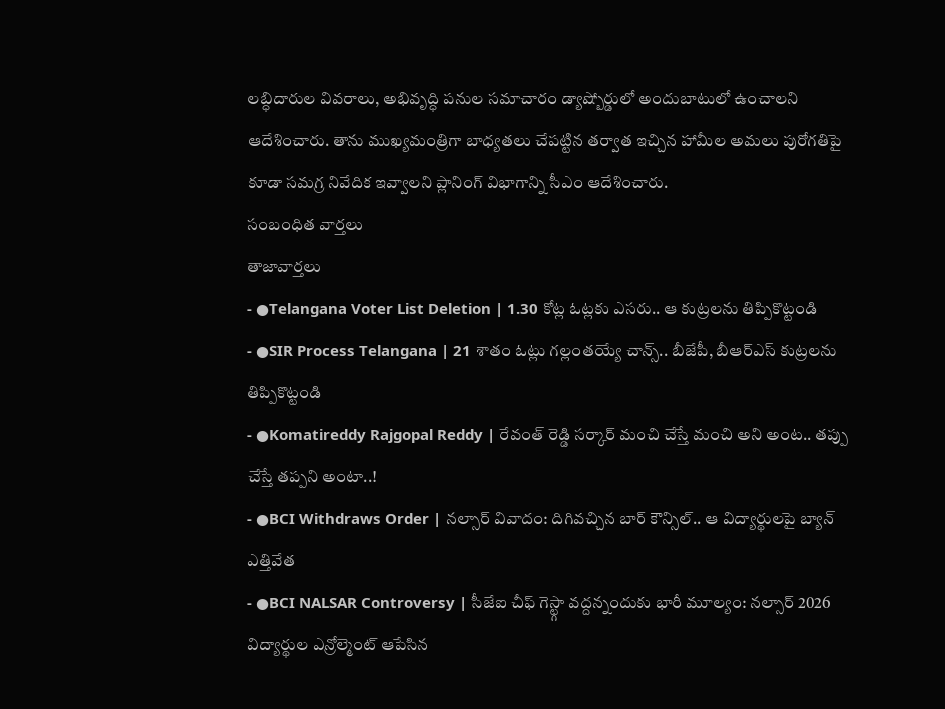లబ్ధిదారుల వివరాలు, అభివృద్ధి పనుల సమాచారం డ్యాష్బోర్డులో అందుబాటులో ఉంచాలని ఆదేశించారు. తాను ముఖ్యమంత్రిగా బాధ్యతలు చేపట్టిన తర్వాత ఇచ్చిన హామీల అమలు పురోగతిపై కూడా సమగ్ర నివేదిక ఇవ్వాలని ప్లానింగ్ విభాగాన్ని సీఎం ఆదేశించారు.
సంబంధిత వార్తలు
తాజావార్తలు
- ●Telangana Voter List Deletion | 1.30 కోట్ల ఓట్లకు ఎసరు.. ఆ కుట్రలను తిప్పికొట్టండి
- ●SIR Process Telangana | 21 శాతం ఓట్లు గల్లంతయ్యే చాన్స్.. బీజేపీ, బీఆర్ఎస్ కుట్రలను తిప్పికొట్టండి
- ●Komatireddy Rajgopal Reddy | రేవంత్ రెడ్డి సర్కార్ మంచి చేస్తే మంచి అని అంట.. తప్పు చేస్తే తప్పని అంటా..!
- ●BCI Withdraws Order | నల్సార్ వివాదం: దిగివచ్చిన బార్ కౌన్సిల్.. ఆ విద్యార్థులపై బ్యాన్ ఎత్తివేత
- ●BCI NALSAR Controversy | సీజేఐ చీఫ్ గెస్ట్గా వద్దన్నందుకు భారీ మూల్యం: నల్సార్ 2026 విద్యార్థుల ఎన్రోల్మెంట్ ఆపేసిన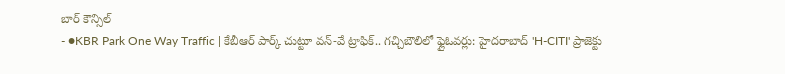బార్ కౌన్సిల్
- ●KBR Park One Way Traffic | కేబీఆర్ పార్క్ చుట్టూ వన్-వే ట్రాఫిక్.. గచ్చిబౌలిలో ఫ్లైఓవర్లు: హైదరాబాద్ 'H-CITI' ప్రాజెక్టు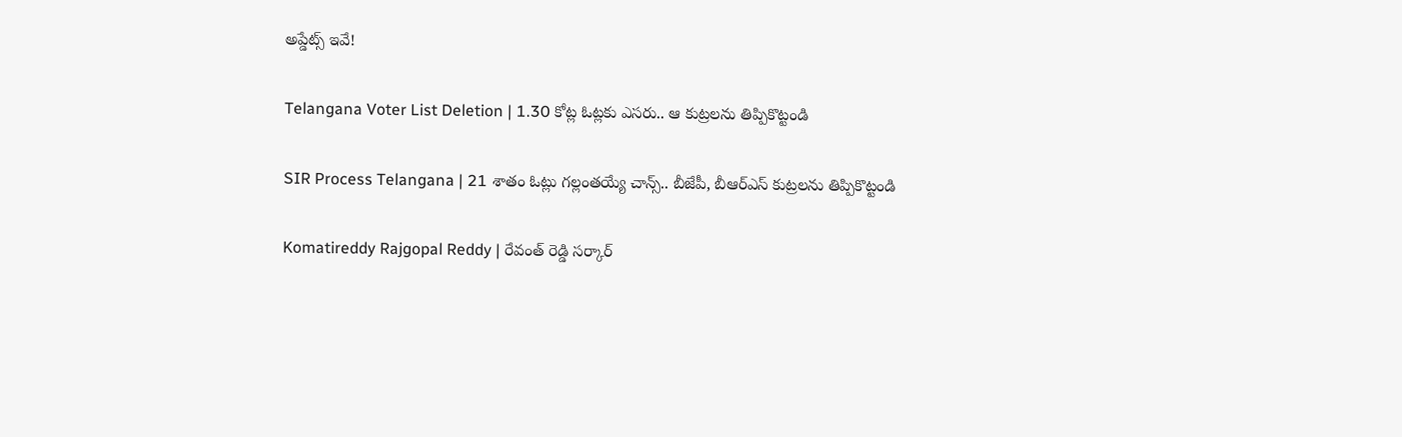అప్డేట్స్ ఇవే!

Telangana Voter List Deletion | 1.30 కోట్ల ఓట్లకు ఎసరు.. ఆ కుట్రలను తిప్పికొట్టండి

SIR Process Telangana | 21 శాతం ఓట్లు గల్లంతయ్యే చాన్స్.. బీజేపీ, బీఆర్ఎస్ కుట్రలను తిప్పికొట్టండి

Komatireddy Rajgopal Reddy | రేవంత్ రెడ్డి సర్కార్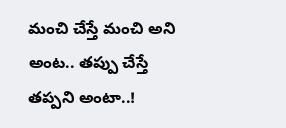మంచి చేస్తే మంచి అని అంట.. తప్పు చేస్తే తప్పని అంటా..!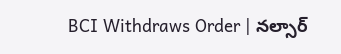BCI Withdraws Order | నల్సార్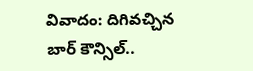వివాదం: దిగివచ్చిన బార్ కౌన్సిల్..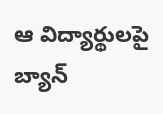ఆ విద్యార్థులపై బ్యాన్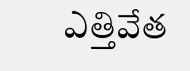ఎత్తివేత